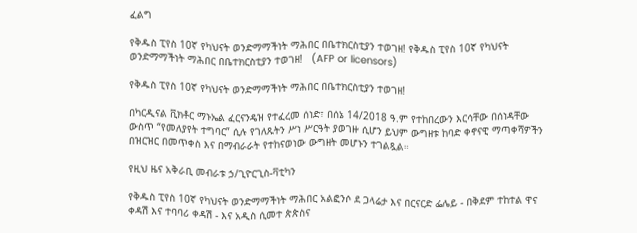ፈልግ

የቅዱስ ፒየስ 10ኛ የካህናት ወንድማማችነት ማሕበር በቤተክርስቲያን ተወገዘ! የቅዱስ ፒየስ 10ኛ የካህናት ወንድማማችነት ማሕበር በቤተክርስቲያን ተወገዘ!   (AFP or licensors)

የቅዱስ ፒየስ 10ኛ የካህናት ወንድማማችነት ማሕበር በቤተክርስቲያን ተወገዘ!

በካርዲናል ቪክቶር ማኑኤል ፈርናንዴዝ የተፈረመ ሰነድ፣ በሰኔ 14/2018 ዓ.ም የተከበረውን እርሳቸው በሰነዳቸው ውስጥ “የመለያየት ተግባር” ሲሉ የገለጹትን ሥነ ሥርዓት ያወገዙ ሲሆን ይህም ውግዘቱ ከባድ ቀኖናዊ ማጣቀሻዎችን በዝርዝር በመጥቀስ እና በማብራራት የተከናወነው ውግዘት መሆኑን ተገልጿል።

የዚህ ዜና አቅራቢ መብራቱ ኃ/ጊዮርጊስ-ቫቲካን

የቅዱስ ፒየስ 10ኛ የካህናት ወንድማማችነት ማሕበር አልፎንሶ ደ ጋላሬታ እና በርናርድ ፌሌይ - በቅደም ተከተል ዋና ቀዳሽ እና ተባባሪ ቀዳሽ - እና አዲስ ሲመተ ጵጵስና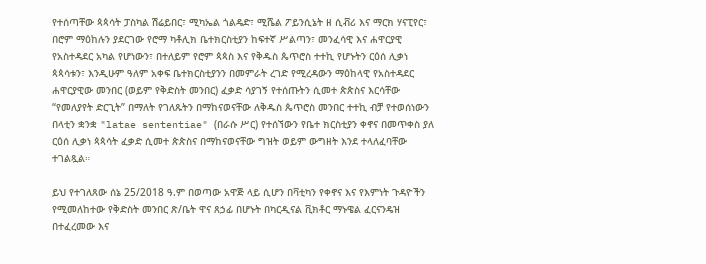የተሰጣቸው ጳጳሳት ፓስካል ሽሬይበር፣ ሚካኤል ጎልዴድ፣ ሚሼል ፖይንሲኔት ዘ ሲቭሪ እና ማርክ ሃናፒየር፣ በሮም ማዕከሉን ያደርገው የሮማ ካቶሊክ ቤተክርስቲያን ከፍተኛ ሥልጣን፣ መንፈሳዊ እና ሐዋርያዊ የአስተዳደር አካል የሆነውን፣ በተለይም የሮም ጳጳስ እና የቅዱስ ጴጥሮስ ተተኪ የሆኑትን ርዕሰ ሊቃነ ጳጳሳቱን፣ እንዲሁም ዓለም አቀፍ ቤተክርስቲያንን በመምራት ረገድ የሚረዳውን ማዕከላዊ የአስተዳደር  ሐዋርያዊው መንበር (ወይም የቅድስት መንበር) ፈቃድ ሳያገኝ የተሰጡትን ሲመተ ጵጵስና እርሳቸው “የመለያየት ድርጊት” በማለት የገለጹትን በማከናወናቸው ለቅዱስ ጴጥሮስ መንበር ተተኪ ብቻ የተወሰነውን በላቲን ቋንቋ "latae sententiae" (በራሱ ሥር) የተሰኘውን የቤተ ክርስቲያን ቀኖና በመጥቀስ ያለ ርዕሰ ሊቃነ ጳጳሳት ፈቃድ ሲመተ ጵጵስና በማከናወናቸው ግዝት ወይም ውግዘት እንደ ተላለፈባቸው ተገልጿል።

ይህ የተገለጸው ሰኔ 25/2018 ዓ.ም በወጣው አዋጅ ላይ ሲሆን በቫቲካን የቀኖና እና የእምነት ጉዳዮችን የሚመለከተው የቅድስት መንበር ጽ/ቤት ዋና ጸኃፊ በሆኑት በካርዲናል ቪክቶር ማኑዌል ፈርናንዴዝ በተፈረመው እና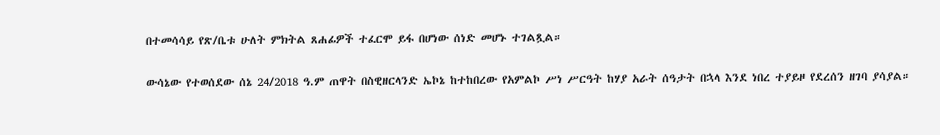በተመሳሳይ የጽ/ቤቱ ሁለት ምክትል ጸሐፊዎች ተፈርሞ ይፋ በሆነው ሰነድ መሆኑ ተገልጿል።

ውሳኔው የተወሰደው ሰኔ 24/2018 ዓ.ም ጠዋት በስዊዘርላንድ ኤኮኔ ከተከበረው የአምልኮ ሥነ ሥርዓት ከሃያ አራት ሰዓታት በኋላ እንደ ነበረ ተያይዞ የደረሰን ዘገባ ያሳያል።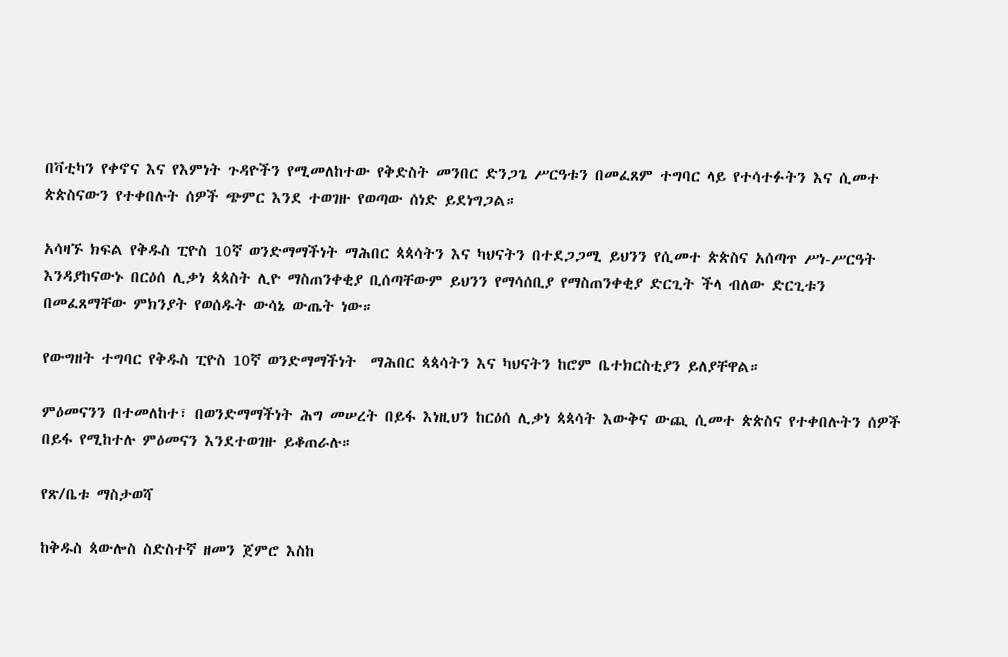በቫቲካን የቀኖና እና የእምነት ጉዳዮችን የሚመለከተው የቅድስት መንበር ድንጋጌ ሥርዓቱን በመፈጸም ተግባር ላይ የተሳተፉትን እና ሲመተ ጵጵስናውን የተቀበሉት ሰዎች ጭምር እንደ ተወገዙ የወጣው ሰነድ ይደነግጋል።

አሳዛኙ ክፍል የቅዱስ ፒዮስ 10ኛ ወንድማማችነት ማሕበር ጳጳሳትን እና ካህናትን በተደጋጋሚ ይህንን የሲመተ ጵጵስና አሰጣጥ ሥነ-ሥርዓት እንዳያከናውኑ በርዕሰ ሊቃነ ጳጳስት ሊዮ ማስጠንቀቂያ ቢሰጣቸውም ይህንን የማሳሰቢያ የማስጠንቀቂያ ድርጊት ችላ ብለው ድርጊቱን በመፈጸማቸው ምክንያት የወሰዱት ውሳኔ ውጤት ነው።

የውግዘት ተግባር የቅዱስ ፒዮስ 10ኛ ወንድማማችነት  ማሕበር ጳጳሳትን እና ካህናትን ከሮም ቤተክርስቲያን ይለያቸዋል።

ምዕመናንን በተመለከተ፣ በወንድማማችነት ሕግ መሠረት በይፋ እነዚህን ከርዕሰ ሊቃነ ጳጳሳት እውቅና ውጪ ሲመተ ጵጵስና የተቀበሉትን ሰዎች በይፋ የሚከተሉ ምዕመናን እንደተወገዙ ይቆጠራሉ።

የጽ/ቤቱ ማስታወሻ

ከቅዱስ ጳውሎስ ስድስተኛ ዘመን ጀምሮ እስከ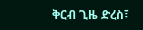ቅርብ ጊዜ ድረስ፣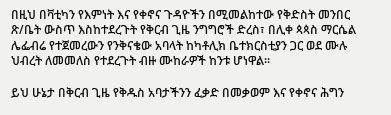በዚህ በቫቲካን የእምነት እና የቀኖና ጉዳዮችን በሚመልከተው የቅድስት መንበር ጽ/ቤት ውስጥ እስከተደረጉት የቅርብ ጊዜ ንግግሮች ድረስ፣ በሊቀ ጳጳስ ማርሴል ሌፌብሬ የተጀመረውን የንቅናቄው አባላት ከካቶሊክ ቤተክርስቲያን ጋር ወደ ሙሉ ህብረት ለመመለስ የተደረጉት ብዙ ሙከራዎች ከንቱ ሆነዋል።

ይህ ሁኔታ በቅርብ ጊዜ የቅዱስ አባታችንን ፈቃድ በመቃወም እና የቀኖና ሕግን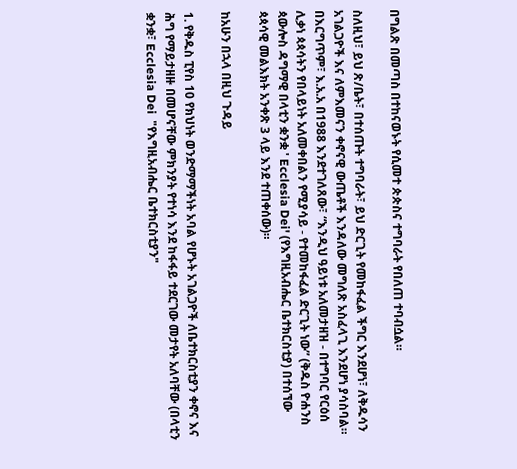በግልጽ በመጣስ በተከናወኑት የሲመተ ጵጵስና ተግባራት የበለጠ ተባብሷል።

ስለዚህ፣ ይህ ጽ/ቤት፣ በተሰጡት ተግባራት፣ ይህ ድርጊት የመከፋፈል ችግር እንደሆነ፣ ለቅዱሳን አገልጋዮች እና ለምእመናን ቀኖናዊ ውጤቶች እንዳለው መግለጽ አስፈላጊ እንደሆነ ያሳስባል። በእርግጥም፣ እ.አ.አ በ1988 እንደተገለጸው፣ “እንዲህ ዓይነቱ አለመታዘዝ - በተግባር የርዕሰ ሊቃነ ጳጳሳትን የበላይነት አለመቀበልን የሚያሳይ - የተመከፋፈል ድርጊት ነው” (ቅዱስ ዮሐንስ ጳውሎስ ዳግማዊ በላቲን ቋንቋ ' Ecclesia Dei' (የእግዚአብሔር ቤተክርስቲያ) በተሰኘው ጳጳሳዊ መልእክት አንቀጽ 3 ላይ እንደ ተጠቀሰው)።

ከአሁን በኋላ በዚህ ጉዳይ

1. የቅዱስ ፒየስ 10 የክህነት ወንድማማችነት አባል የሆኑት አገልጋዮች ለቤተክርስቲያን ቀኖና እና ሕግ የማይታዘዙ በመሆናቸው ምክንያት የተነሳ እንደ ከፋፋይ ተደርገው መታየት አለባቸው (በላቲን ቋንቋ፣ Ecclesia Dei  "የእግዚአብሔር ቤተክርስቲያን"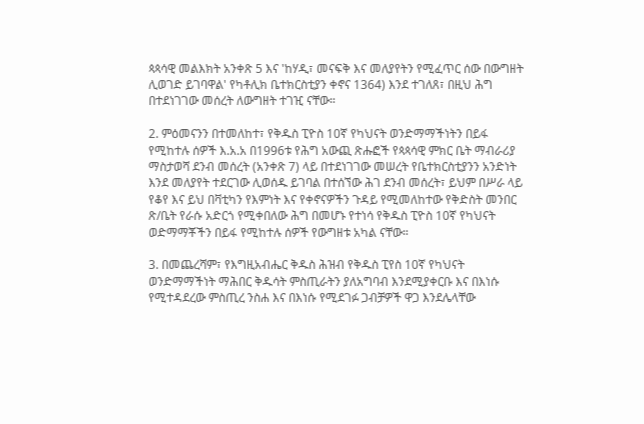ጳጳሳዊ መልእክት አንቀጽ 5 እና 'ከሃዲ፣ መናፍቅ እና መለያየትን የሚፈጥር ሰው በውግዘት ሊወገድ ይገባዋል' የካቶሊክ ቤተክርስቲያን ቀኖና 1364) እንደ ተገለጸ፣ በዚህ ሕግ በተደነገገው መሰረት ለውግዘት ተገዢ ናቸው።

2. ምዕመናንን በተመለከተ፣ የቅዱስ ፒዮስ 10ኛ የካህናት ወንድማማችነትን በይፋ የሚከተሉ ሰዎች እ.አ.አ በ1996ቱ የሕግ አውጪ ጽሑፎች የጳጳሳዊ ምክር ቤት ማብራሪያ ማስታወሻ ደንብ መሰረት (አንቀጽ 7) ላይ በተደነገገው መሠረት የቤተክርስቲያንን አንድነት እንደ መለያየት ተደርገው ሊወሰዱ ይገባል በተሰኘው ሕገ ደንብ መሰረት፣ ይህም በሥራ ላይ የቆየ እና ይህ በቫቲካን የእምነት እና የቀኖናዎችን ጉዳይ የሚመለከተው የቅድስት መንበር ጽ/ቤት የራሱ አድርጎ የሚቀበለው ሕግ በመሆኑ የተነሳ የቅዱስ ፒዮስ 10ኛ የካህናት ወድማማቾችን በይፋ የሚከተሉ ሰዎች የውግዘቱ አካል ናቸው።

3. በመጨረሻም፣ የእግዚአብሔር ቅዱስ ሕዝብ የቅዱስ ፒየስ 10ኛ የካህናት ወንድማማችነት ማሕበር ቅዱሳት ምስጢራትን ያለአግባብ እንደሚያቀርቡ እና በእነሱ የሚተዳደረው ምስጢረ ንስሐ እና በእነሱ የሚደገፉ ጋብቻዎች ዋጋ እንደሌላቸው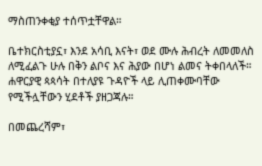ማስጠንቀቂያ ተሰጥቷቸዋል።

ቤተክርስቲያኗ፣ እንደ አሳቢ እናት፣ ወደ ሙሉ ሕብረት ለመመለስ ለሚፈልጉ ሁሉ በቅን ልቦና እና ሕያው በሆነ ልመና ትቀበላለች። ሐዋርያዊ ጳጳሳት በተለያዩ ጉዳዮች ላይ ሊጠቀሙባቸው የሚችሏቸውን ሂደቶች ያዘጋጃሉ።

በመጨረሻም፣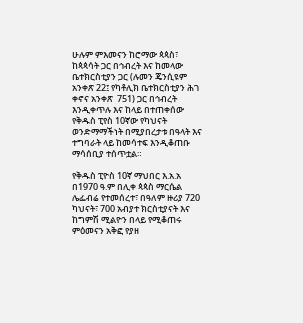ሁሉም ምእመናን ከሮማው ጳጳስ፣ ከጳጳሳት ጋር በኅብረት እና ከመላው ቤተክርስቲያን ጋር (ሉመን ጄንሲዩም አንቀጽ 22፤ የካቶሊክ ቤተክርስቲያን ሕገ ቀኖና አንቀጽ  751) ጋር በኅብረት እንዲቀጥሉ እና ከላይ በተጠቀሰው የቅዱስ ፒየስ 10ኛው የካህናት ወንድማማችነት በሚያበረታቱ በዓላት እና ተግባራት ላይ ከመሳተፍ እንዲቆጠቡ ማሳሰቢያ ተሰጥቷል።

የቅዱስ ፒዮስ 10ኛ ማህበር እ.አ.አ በ1970 ዓ.ም በሊቀ ጳጳስ ማርሴል ሌፌብሬ የተመሰረተ፣ በዓለም ዙሪያ 720 ካህናት፣ 700 አብያተ ክርስቲያናት እና ከግምሽ ሚልዮን በላይ የሚቆጠሩ ምዕመናን አቅፎ የያዘ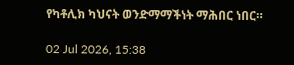የካቶሊክ ካህናት ወንድማማችነት ማሕበር ነበር።

02 Jul 2026, 15:38